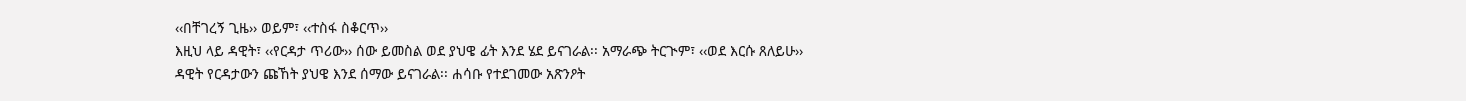‹‹በቸገረኝ ጊዜ›› ወይም፣ ‹‹ተስፋ ስቆርጥ››
እዚህ ላይ ዳዊት፣ ‹‹የርዳታ ጥሪው›› ሰው ይመስል ወደ ያህዌ ፊት እንደ ሄደ ይናገራል፡፡ አማራጭ ትርጒም፣ ‹‹ወደ እርሱ ጸለይሁ››
ዳዊት የርዳታውን ጩኸት ያህዌ እንደ ሰማው ይናገራል፡፡ ሐሳቡ የተደገመው አጽንዖት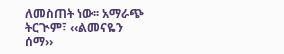ለመስጠት ነው፡፡ አማራጭ ትርጒም፣ ‹‹ልመናዬን ሰማ››